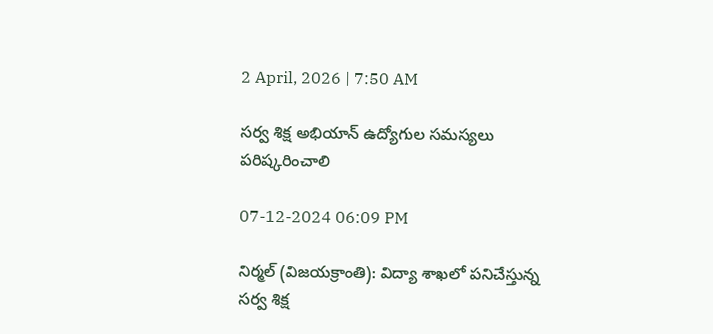2 April, 2026 | 7:50 AM

సర్వ శిక్ష అభియాన్ ఉద్యోగుల సమస్యలు పరిష్కరించాలి

07-12-2024 06:09 PM

నిర్మల్ (విజయక్రాంతి): విద్యా శాఖలో పనిచేస్తున్న సర్వ శిక్ష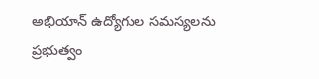అభియాన్ ఉద్యోగుల సమస్యలను ప్రభుత్వం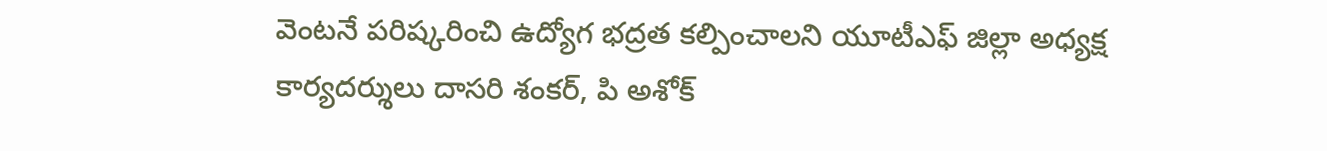వెంటనే పరిష్కరించి ఉద్యోగ భద్రత కల్పించాలని యూటీఎఫ్ జిల్లా అధ్యక్ష కార్యదర్శులు దాసరి శంకర్, పి అశోక్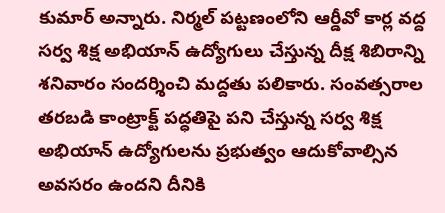కుమార్ అన్నారు. నిర్మల్ పట్టణంలోని ఆర్డీవో కార్ల వద్ద సర్వ శిక్ష అభియాన్ ఉద్యోగులు చేస్తున్న దీక్ష శిబిరాన్ని శనివారం సందర్శించి మద్దతు పలికారు. సంవత్సరాల తరబడి కాంట్రాక్ట్ పద్ధతిపై పని చేస్తున్న సర్వ శిక్ష అభియాన్ ఉద్యోగులను ప్రభుత్వం ఆదుకోవాల్సిన అవసరం ఉందని దీనికి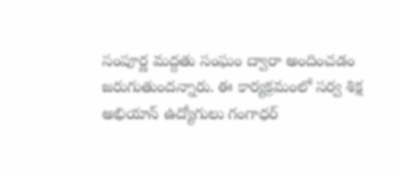సంపూర్ణ మద్దతు సంఘం ద్వారా అందించడం జరుగుతుందన్నారు. ఈ కార్యక్రమంలో సర్వ శిక్ష అభియాన్ ఉద్యోగులు గంగాధర్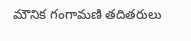మౌనిక గంగామణి తదితరులు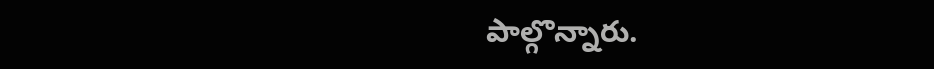పాల్గొన్నారు.